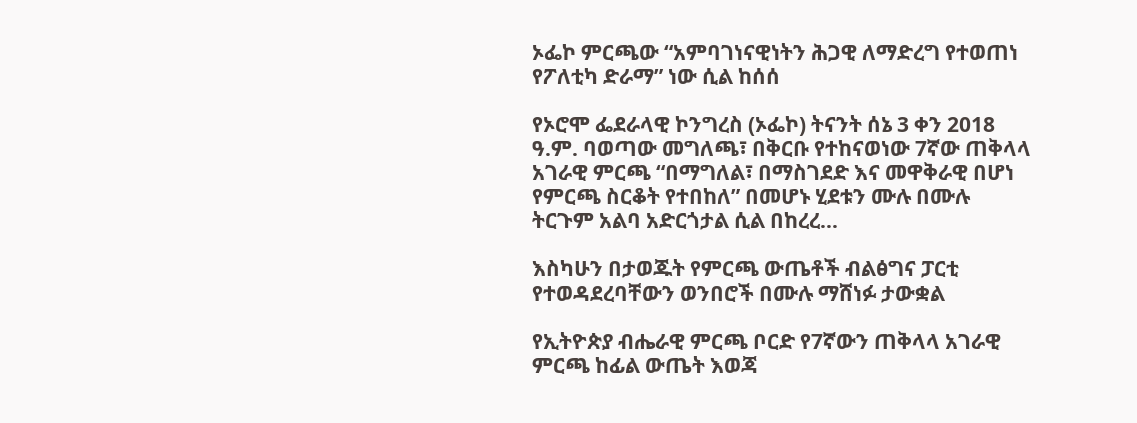ኦፌኮ ምርጫው “አምባገነናዊነትን ሕጋዊ ለማድረግ የተወጠነ የፖለቲካ ድራማ” ነው ሲል ከሰሰ

የኦሮሞ ፌደራላዊ ኮንግረስ (ኦፌኮ) ትናንት ሰኔ 3 ቀን 2018 ዓ.ም. ባወጣው መግለጫ፣ በቅርቡ የተከናወነው 7ኛው ጠቅላላ አገራዊ ምርጫ “በማግለል፣ በማስገደድ እና መዋቅራዊ በሆነ የምርጫ ስርቆት የተበከለ” በመሆኑ ሂደቱን ሙሉ በሙሉ ትርጉም አልባ አድርጎታል ሲል በከረረ...

እስካሁን በታወጁት የምርጫ ውጤቶች ብልፅግና ፓርቲ የተወዳደረባቸውን ወንበሮች በሙሉ ማሸነፉ ታውቋል

የኢትዮጵያ ብሔራዊ ምርጫ ቦርድ የ7ኛውን ጠቅላላ አገራዊ ምርጫ ከፊል ውጤት እወጃ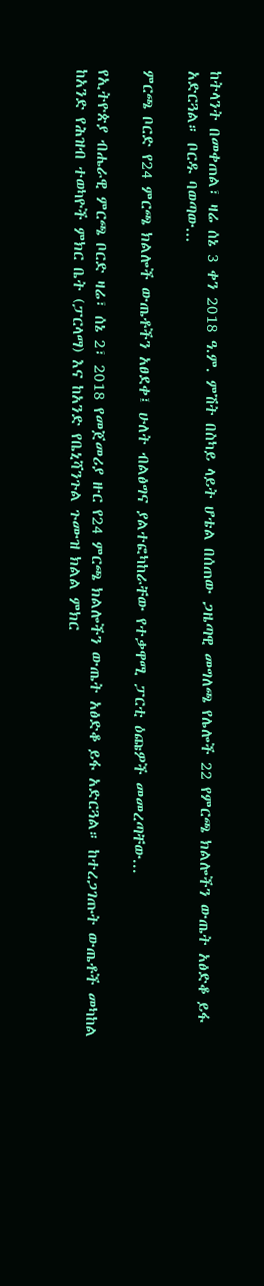ከትላንት በመቀጠል፣ ዛሬ ሰኔ 3 ቀን 2018 ዓ.ም. ምሽት በስካይ ላይት ሆቴል በሰጠው ጋዜጣዊ መግለጫ የሌሎች 22 የምርጫ ክልሎችን ውጤት አፅድቆ ይፋ አድርጓል። ቦርዱ ባወጣው...

ምርጫ ቦርድ የ24 ምርጫ ክልሎች ውጤቶችን አፀደቀ፤ ሁለት ብልፅግና ያልተፎካከራቸው የተቃዋሚ ፓርቲ ዕጩዎች መመረጣቸው...

የኢትዮጵያ ብሔራዊ ምርጫ ቦርድ ዛሬ፣ ሰኔ 2፣ 2018 የመጀመሪያ ዙር የ24 ምርጫ ክልሎችን ውጤት አፅድቆ ይፋ አድርጓል። ከተረጋገጡት ውጤቶች መካከል ከአንድ የሕዝብ ተወካዮች ምክር ቤት (ፓርላማ) እና ከአንድ የቤኒሻንጉል ጉሙዝ ክልል ምክር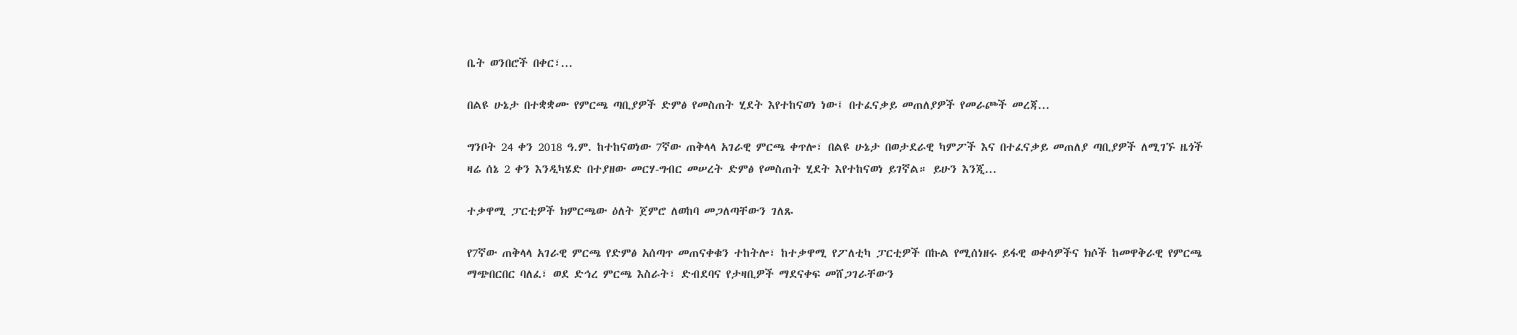ቤት ወንበሮች በቀር፣...

በልዩ ሁኔታ በተቋቋሙ የምርጫ ጣቢያዎች ድምፅ የመስጠት ሂደት እየተከናወነ ነው፤ በተፈናቃይ መጠለያዎች የመራጮች መረጃ...

ግንቦት 24 ቀን 2018 ዓ.ም. ከተከናወነው 7ኛው ጠቅላላ አገራዊ ምርጫ ቀጥሎ፣ በልዩ ሁኔታ በወታደራዊ ካምፖች እና በተፈናቃይ መጠለያ ጣቢያዎች ለሚገኙ ዜጎች ዛሬ ሰኔ 2 ቀን እንዲካሄድ በተያዘው መርሃ-ግብር መሠረት ድምፅ የመስጠት ሂደት እየተከናወነ ይገኛል። ይሁን እንጂ...

ተቃዋሚ ፓርቲዎች ክምርጫው ዕለት ጀምሮ ለወከባ መጋለጣቸውን ገለጹ

የ7ኛው ጠቅላላ አገራዊ ምርጫ የድምፅ አሰጣጥ መጠናቀቁን ተከትሎ፣ ከተቃዋሚ የፖለቲካ ፓርቲዎች በኩል የሚሰነዘሩ ይፋዊ ወቀሳዎችና ክሶች ከመዋቅራዊ የምርጫ ማጭበርበር ባለፈ፣ ወደ ድኅረ ምርጫ እስራት፣ ድብደባና የታዛቢዎች ማደናቀፍ መሸጋገራቸውን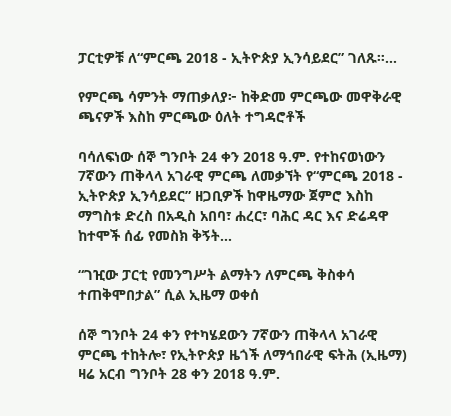ፓርቲዎቹ ለ“ምርጫ 2018 - ኢትዮጵያ ኢንሳይደር” ገለጹ።...

የምርጫ ሳምንት ማጠቃለያ፦ ከቅድመ ምርጫው መዋቅራዊ ጫናዎች እስከ ምርጫው ዕለት ተግዳሮቶች

ባሳለፍነው ሰኞ ግንቦት 24 ቀን 2018 ዓ.ም. የተከናወነውን 7ኛውን ጠቅላላ አገራዊ ምርጫ ለመቃኘት የ“ምርጫ 2018 - ኢትዮጵያ ኢንሳይደር” ዘጋቢዎች ከዋዜማው ጀምሮ እስከ ማግስቱ ድረስ በአዲስ አበባ፣ ሐረር፣ ባሕር ዳር እና ድሬዳዋ ከተሞች ሰፊ የመስክ ቅኝት...

“ገዢው ፓርቲ የመንግሥት ልማትን ለምርጫ ቅስቀሳ ተጠቅሞበታል” ሲል ኢዜማ ወቀሰ

ሰኞ ግንቦት 24 ቀን የተካሄደውን 7ኛውን ጠቅላላ አገራዊ ምርጫ ተከትሎ፣ የኢትዮጵያ ዜጎች ለማኅበራዊ ፍትሕ (ኢዜማ) ዛሬ አርብ ግንቦት 28 ቀን 2018 ዓ.ም.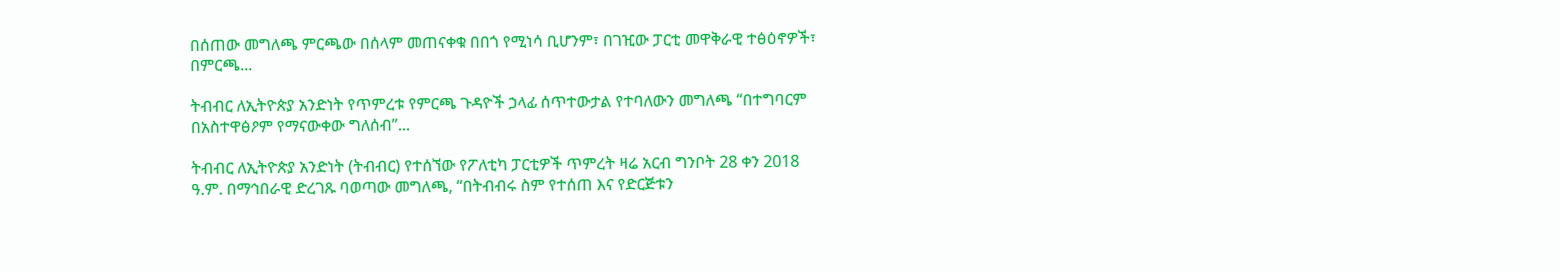በሰጠው መግለጫ ምርጫው በሰላም መጠናቀቁ በበጎ የሚነሳ ቢሆንም፣ በገዢው ፓርቲ መዋቅራዊ ተፅዕኖዎች፣ በምርጫ...

ትብብር ለኢትዮጵያ አንድነት የጥምረቱ የምርጫ ጉዳዮች ኃላፊ ሰጥተውታል የተባለውን መግለጫ “በተግባርም በአስተዋፅዖም የማናውቀው ግለሰብ”...

ትብብር ለኢትዮጵያ አንድነት (ትብብር) የተሰኘው የፖለቲካ ፓርቲዎች ጥምረት ዛሬ አርብ ግንቦት 28 ቀን 2018 ዓ.ም. በማኅበራዊ ድረገጹ ባወጣው መግለጫ, “በትብብሩ ስም የተሰጠ እና የድርጅቱን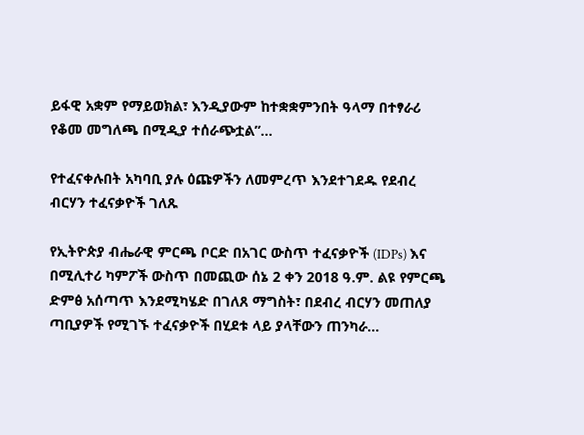ይፋዊ አቋም የማይወክል፣ እንዲያውም ከተቋቋምንበት ዓላማ በተፃራሪ የቆመ መግለጫ በሚዲያ ተሰራጭቷል”...

የተፈናቀሉበት አካባቢ ያሉ ዕጩዎችን ለመምረጥ እንደተገደዱ የደብረ ብርሃን ተፈናቃዮች ገለጹ

የኢትዮጵያ ብሔራዊ ምርጫ ቦርድ በአገር ውስጥ ተፈናቃዮች (IDPs) እና በሚሊተሪ ካምፖች ውስጥ በመጪው ሰኔ 2 ቀን 2018 ዓ.ም. ልዩ የምርጫ ድምፅ አሰጣጥ እንደሚካሄድ በገለጸ ማግስት፣ በደብረ ብርሃን መጠለያ ጣቢያዎች የሚገኙ ተፈናቃዮች በሂደቱ ላይ ያላቸውን ጠንካራ...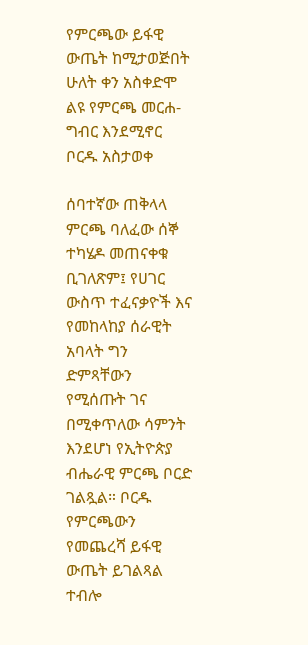የምርጫው ይፋዊ ውጤት ከሚታወጅበት ሁለት ቀን አስቀድሞ ልዩ የምርጫ መርሐ-ግብር እንደሚኖር ቦርዱ አስታወቀ

ሰባተኛው ጠቅላላ ምርጫ ባለፈው ሰኞ ተካሄዶ መጠናቀቁ ቢገለጽም፤ የሀገር ውስጥ ተፈናቃዮች እና የመከላከያ ሰራዊት አባላት ግን ድምጻቸውን የሚሰጡት ገና በሚቀጥለው ሳምንት እንደሆነ የኢትዮጵያ ብሔራዊ ምርጫ ቦርድ ገልጿል። ቦርዱ የምርጫውን የመጨረሻ ይፋዊ ውጤት ይገልጻል ተብሎ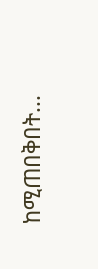ከሚጠበቅበት...